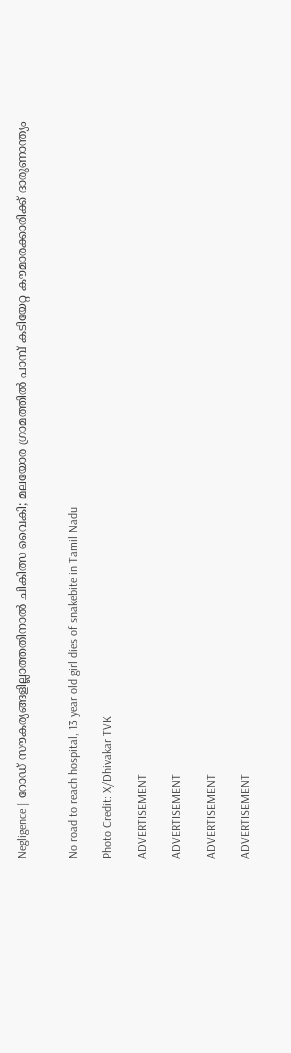Negligence | റോഡ് സൗകര്യങ്ങളില്ലാത്തതിനാല്‍ ചികിത്സ വൈകി; മലയോര ഗ്രാമത്തില്‍ പാമ്പ് കടിയേറ്റ കൗമാരക്കാരിക്ക് ദാരുണാന്ത്യം


No road to reach hospital, 13 year old girl dies of snakebite in Tamil Nadu

Photo Credit: X/Dhivakar TVK

ADVERTISEMENT

ADVERTISEMENT

ADVERTISEMENT

ADVERTISEMENT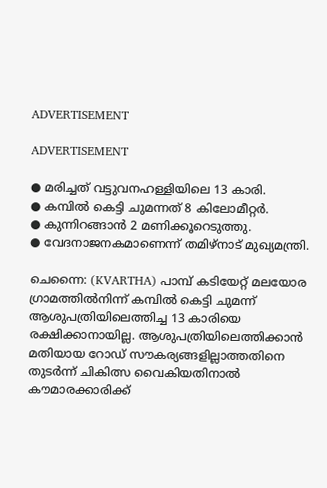ADVERTISEMENT

ADVERTISEMENT

● മരിച്ചത് വട്ടുവനഹള്ളിയിലെ 13 കാരി.
● കമ്പില്‍ കെട്ടി ചുമന്നത് 8 കിലോമീറ്റര്‍.
● കുന്നിറങ്ങാന്‍ 2 മണിക്കൂറെടുത്തു.
● വേദനാജനകമാണെന്ന് തമിഴ്‌നാട് മുഖ്യമന്ത്രി.

ചെന്നൈ: (KVARTHA) പാമ്പ് കടിയേറ്റ് മലയോര ഗ്രാമത്തില്‍നിന്ന് കമ്പില്‍ കെട്ടി ചുമന്ന് ആശുപത്രിയിലെത്തിച്ച 13 കാരിയെ രക്ഷിക്കാനായില്ല. ആശുപത്രിയിലെത്തിക്കാന്‍ മതിയായ റോഡ് സൗകര്യങ്ങളില്ലാത്തതിനെ തുടര്‍ന്ന് ചികിത്സ വൈകിയതിനാല്‍ കൗമാരക്കാരിക്ക്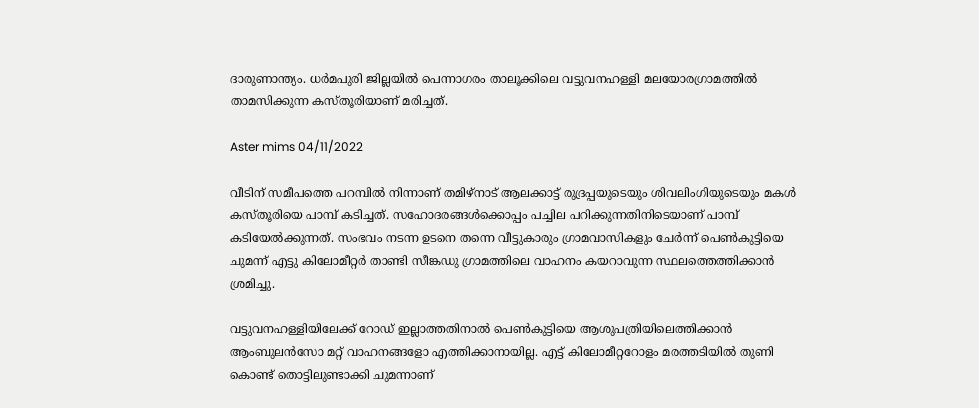ദാരുണാന്ത്യം. ധര്‍മപുരി ജില്ലയില്‍ പെന്നാഗരം താലൂക്കിലെ വട്ടുവനഹള്ളി മലയോരഗ്രാമത്തില്‍ താമസിക്കുന്ന കസ്തൂരിയാണ് മരിച്ചത്.

Aster mims 04/11/2022

വീടിന് സമീപത്തെ പറമ്പില്‍ നിന്നാണ് തമിഴ്നാട് ആലക്കാട്ട് രുദ്രപ്പയുടെയും ശിവലിംഗിയുടെയും മകള്‍ കസ്തൂരിയെ പാമ്പ് കടിച്ചത്. സഹോദരങ്ങള്‍ക്കൊപ്പം പച്ചില പറിക്കുന്നതിനിടെയാണ് പാമ്പ് കടിയേല്‍ക്കുന്നത്. സംഭവം നടന്ന ഉടനെ തന്നെ വീട്ടുകാരും ഗ്രാമവാസികളും ചേര്‍ന്ന് പെണ്‍കുട്ടിയെ ചുമന്ന് എട്ടു കിലോമീറ്റര്‍ താണ്ടി സീങ്കഡു ഗ്രാമത്തിലെ വാഹനം കയറാവുന്ന സ്ഥലത്തെത്തിക്കാന്‍ ശ്രമിച്ചു.

വട്ടുവനഹള്ളിയിലേക്ക് റോഡ് ഇല്ലാത്തതിനാല്‍ പെണ്‍കുട്ടിയെ ആശുപത്രിയിലെത്തിക്കാന്‍ ആംബുലന്‍സോ മറ്റ് വാഹനങ്ങളോ എത്തിക്കാനായില്ല. എട്ട് കിലോമീറ്ററോളം മരത്തടിയില്‍ തുണി കൊണ്ട് തൊട്ടിലുണ്ടാക്കി ചുമന്നാണ്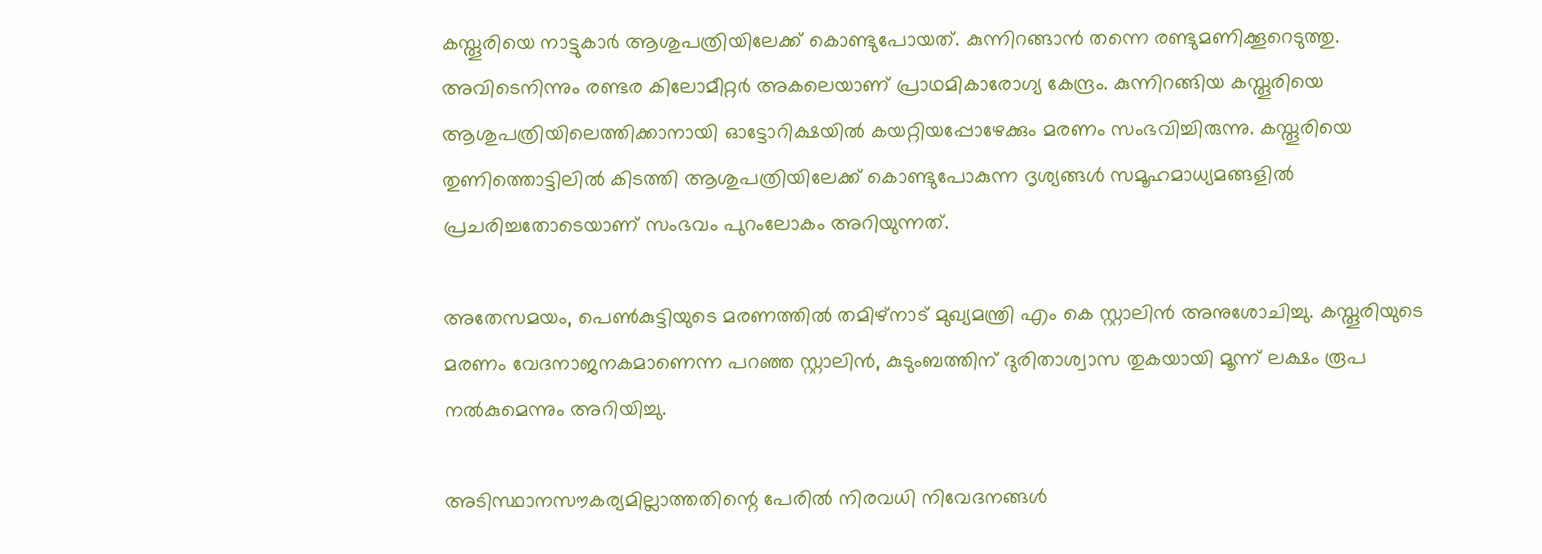കസ്തൂരിയെ നാട്ടുകാര്‍ ആശുപത്രിയിലേക്ക് കൊണ്ടുപോയത്. കുന്നിറങ്ങാന്‍ തന്നെ രണ്ടുമണിക്കൂറെടുത്തു. അവിടെനിന്നും രണ്ടര കിലോമീറ്റര്‍ അകലെയാണ് പ്രാഥമികാരോഗ്യ കേന്ദ്രം. കുന്നിറങ്ങിയ കസ്തൂരിയെ ആശുപത്രിയിലെത്തിക്കാനായി ഓട്ടോറിക്ഷയില്‍ കയറ്റിയപ്പോഴേക്കും മരണം സംഭവിച്ചിരുന്നു. കസ്തൂരിയെ തുണിത്തൊട്ടിലില്‍ കിടത്തി ആശുപത്രിയിലേക്ക് കൊണ്ടുപോകുന്ന ദൃശ്യങ്ങള്‍ സമൂഹമാധ്യമങ്ങളില്‍ പ്രചരിച്ചതോടെയാണ് സംഭവം പുറംലോകം അറിയുന്നത്.

അതേസമയം, പെണ്‍കുട്ടിയുടെ മരണത്തില്‍ തമിഴ്‌നാട് മുഖ്യമന്ത്രി എം കെ സ്റ്റാലിന്‍ അനുശോചിച്ചു. കസ്തൂരിയുടെ മരണം വേദനാജനകമാണെന്ന പറഞ്ഞ സ്റ്റാലിന്‍, കുടുംബത്തിന് ദുരിതാശ്വാസ തുകയായി മൂന്ന് ലക്ഷം രൂപ നല്‍കുമെന്നും അറിയിച്ചു.

അടിസ്ഥാനസൗകര്യമില്ലാത്തതിന്റെ പേരില്‍ നിരവധി നിവേദനങ്ങള്‍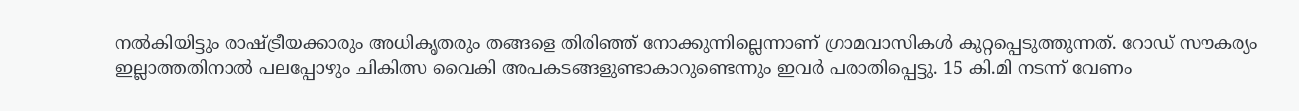നല്‍കിയിട്ടും രാഷ്ട്രീയക്കാരും അധികൃതരും തങ്ങളെ തിരിഞ്ഞ് നോക്കുന്നില്ലെന്നാണ് ഗ്രാമവാസികള്‍ കുറ്റപ്പെടുത്തുന്നത്. റോഡ് സൗകര്യം ഇല്ലാത്തതിനാല്‍ പലപ്പോഴും ചികിത്സ വൈകി അപകടങ്ങളുണ്ടാകാറുണ്ടെന്നും ഇവര്‍ പരാതിപ്പെട്ടു. 15 കി.മി നടന്ന് വേണം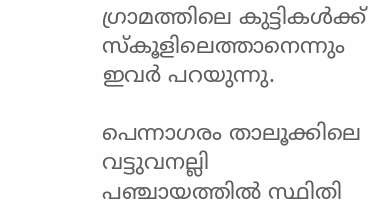ഗ്രാമത്തിലെ കുട്ടികള്‍ക്ക് സ്‌കൂളിലെത്താനെന്നും ഇവര്‍ പറയുന്നു.

പെന്നാഗരം താലൂക്കിലെ വട്ടുവനല്ലി പഞ്ചായത്തില്‍ സ്ഥിതി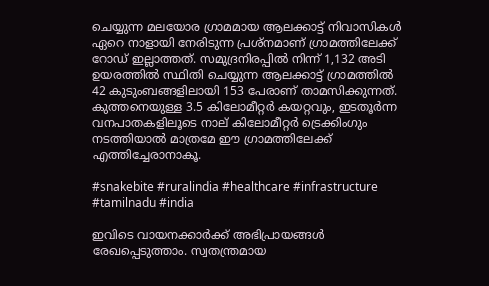ചെയ്യുന്ന മലയോര ഗ്രാമമായ ആലക്കാട്ട് നിവാസികള്‍ ഏറെ നാളായി നേരിടുന്ന പ്രശ്‌നമാണ് ഗ്രാമത്തിലേക്ക് റോഡ് ഇല്ലാത്തത്. സമുദ്രനിരപ്പില്‍ നിന്ന് 1,132 അടി ഉയരത്തില്‍ സ്ഥിതി ചെയ്യുന്ന ആലക്കാട്ട് ഗ്രാമത്തില്‍ 42 കുടുംബങ്ങളിലായി 153 പേരാണ് താമസിക്കുന്നത്. കുത്തനെയുള്ള 3.5 കിലോമീറ്റര്‍ കയറ്റവും, ഇടതൂര്‍ന്ന വനപാതകളിലൂടെ നാല് കിലോമീറ്റര്‍ ട്രെക്കിംഗും നടത്തിയാല്‍ മാത്രമേ ഈ ഗ്രാമത്തിലേക്ക് എത്തിച്ചേരാനാകൂ.

#snakebite #ruralindia #healthcare #infrastructure #tamilnadu #india

ഇവിടെ വായനക്കാർക്ക് അഭിപ്രായങ്ങൾ രേഖപ്പെടുത്താം. സ്വതന്ത്രമായ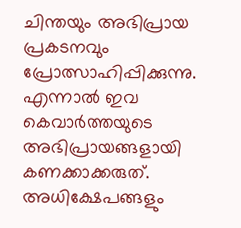ചിന്തയും അഭിപ്രായ പ്രകടനവും പ്രോത്സാഹിപ്പിക്കുന്നു. എന്നാൽ ഇവ കെവാർത്തയുടെ അഭിപ്രായങ്ങളായി കണക്കാക്കരുത്. അധിക്ഷേപങ്ങളും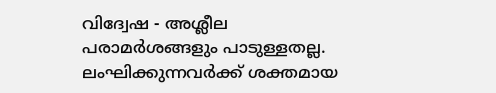വിദ്വേഷ - അശ്ലീല പരാമർശങ്ങളും പാടുള്ളതല്ല. ലംഘിക്കുന്നവർക്ക് ശക്തമായ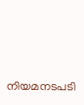നിയമനടപടി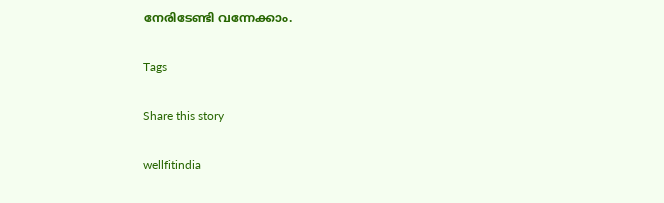നേരിടേണ്ടി വന്നേക്കാം.

Tags

Share this story

wellfitindia